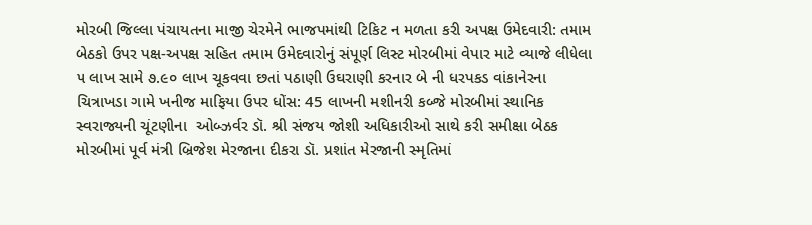મોરબી જિલ્લા પંચાયતના માજી ચેરમેને ભાજપમાંથી ટિકિટ ન મળતા કરી અપક્ષ ઉમેદવારી: તમામ બેઠકો ઉપર પક્ષ-અપક્ષ સહિત તમામ ઉમેદવારોનું સંપૂર્ણ લિસ્ટ મોરબીમાં વેપાર માટે વ્યાજે લીધેલા ૫ લાખ સામે ૭.૯૦ લાખ ચૂકવવા છતાં પઠાણી ઉઘરાણી કરનાર બે ની ધરપકડ વાંકાનેરના ચિત્રાખડા ગામે ખનીજ માફિયા ઉપર ધોંસ: 45 લાખની મશીનરી કબ્જે મોરબીમાં સ્થાનિક સ્વરાજ્યની ચૂંટણીના  ઓબ્ઝર્વર ડૉ. શ્રી સંજય જોશી અધિકારીઓ સાથે કરી સમીક્ષા બેઠક મોરબીમાં પૂર્વ મંત્રી બ્રિજેશ મેરજાના દીકરા ડૉ. પ્રશાંત મેરજાની સ્મૃતિમાં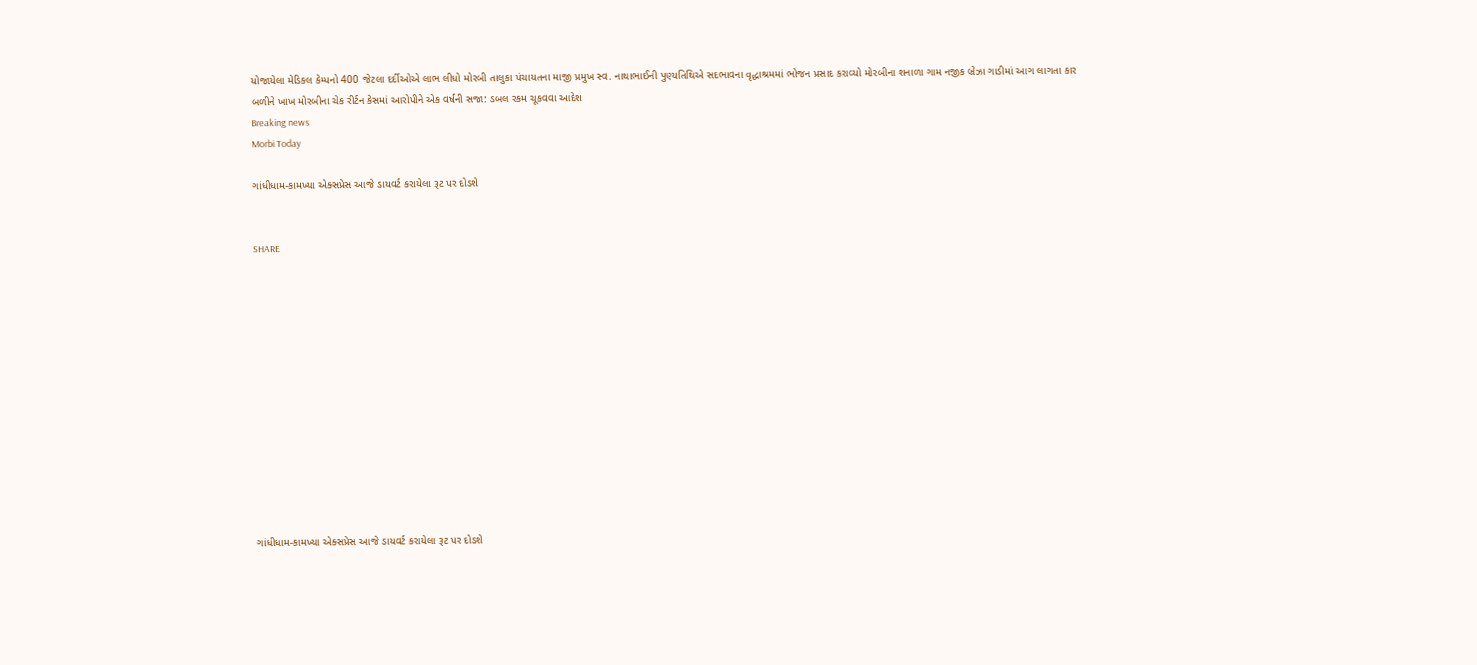યોજાયેલા મેડિકલ કેમ્પનો 400 જેટલા દર્દીઓએ લાભ લીધો મોરબી તાલુકા પંચાયતના માજી પ્રમુખ સ્વ. નાથાભાઈની પુણ્યતિથિએ સદભાવના વૃદ્ધાશ્રમમાં ભોજન પ્રસાદ કરાવ્યો મોરબીના શનાળા ગામ નજીક બ્રેઝા ગાડીમાં આગ લાગતા કાર બળીને ખાખ મોરબીના ચેક રીર્ટન કેસમાં આરોપીને એક વર્ષની સજા: ડબલ રકમ ચૂકવવા આદેશ
Breaking news
Morbi Today

ગાંધીધામ-કામખ્યા એક્સપ્રેસ આજે ડાયવર્ટ કરાયેલા રૂટ પર દોડશે


SHARE













ગાંધીધામ-કામખ્યા એક્સપ્રેસ આજે ડાયવર્ટ કરાયેલા રૂટ પર દોડશે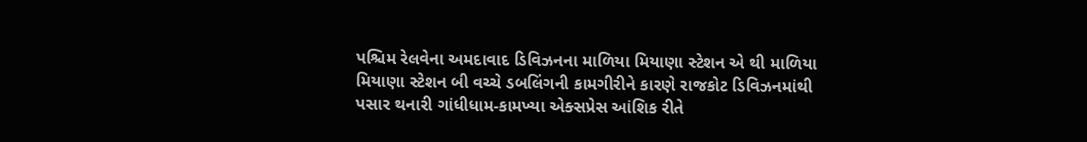પશ્ચિમ રેલવેના અમદાવાદ ડિવિઝનના માળિયા મિયાણા સ્ટેશન એ થી માળિયા મિયાણા સ્ટેશન બી વચ્ચે ડબલિંગની કામગીરીને કારણે રાજકોટ ડિવિઝનમાંથી પસાર થનારી ગાંધીધામ-કામખ્યા એક્સપ્રેસ આંશિક રીતે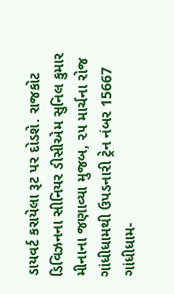ડાયવર્ટ કરાયેલા રૂટ પર દોડશે. રાજકોટ ડિવિઝનના સીનિયર ડીસીએમ સુનિલ કુમાર મીનાના જણાવ્યા મુજબ, ૨૫ માર્ચના રોજ ગાંધીધામથી ઉપડનારી ટ્રેન નંબર 15667 ગાંધીધામ-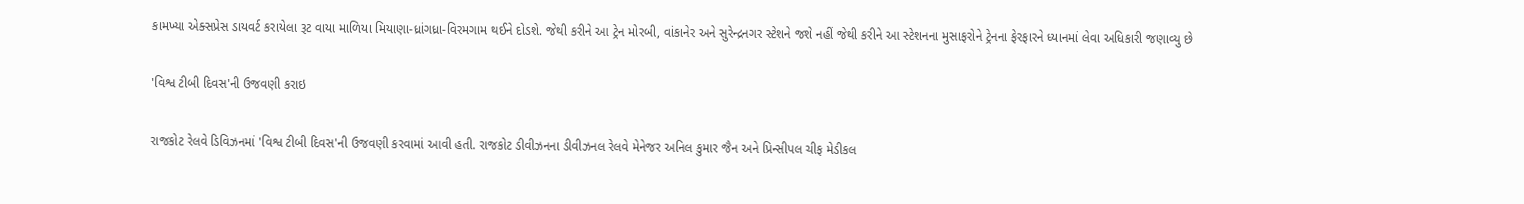કામખ્યા એક્સપ્રેસ ડાયવર્ટ કરાયેલા રૂટ વાયા માળિયા મિયાણા-ધ્રાંગધ્રા-વિરમગામ થઈને દોડશે. જેથી કરીને આ ટ્રેન મોરબી, વાંકાનેર અને સુરેન્દ્રનગર સ્ટેશને જશે નહીં જેથી કરીને આ સ્ટેશનના મુસાફરોને ટ્રેનના ફેરફારને ધ્યાનમાં લેવા અધિકારી જણાવ્યુ છે

'વિશ્વ ટીબી દિવસ'ની ઉજવણી કરાઇ

રાજકોટ રેલવે ડિવિઝનમાં 'વિશ્વ ટીબી દિવસ'ની ઉજવણી કરવામાં આવી હતી. રાજકોટ ડીવીઝનના ડીવીઝનલ રેલવે મેનેજર અનિલ કુમાર જૈન અને પ્રિન્સીપલ ચીફ મેડીકલ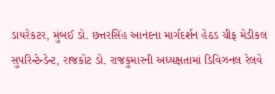ડાયરેકટર, મુંબઈ ડો. છત્તરસિંહ આનંદના માર્ગદર્શન હેઠડ ચીફ મેડીકલ સુપરિન્ટેન્ડેન્ટ, રાજકોટ ડો. રાજકુમારની અધ્યક્ષતામાં ડિવિઝનલ રેલવે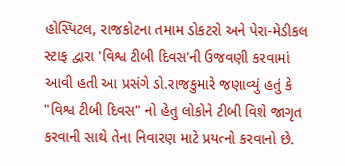હોસ્પિટલ, રાજકોટના તમામ ડોકટરો અને પેરા-મેડીકલ સ્ટાફ દ્વારા 'વિશ્વ ટીબી દિવસ'ની ઉજવણી કરવામાં આવી હતી આ પ્રસંગે ડો.રાજકુમારે જણાવ્યું હતું કે "વિશ્વ ટીબી દિવસ" નો હેતુ લોકોને ટીબી વિશે જાગૃત કરવાની સાથે તેના નિવારણ માટે પ્રયત્નો કરવાનો છે.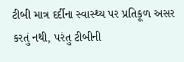ટીબી માત્ર દર્દીના સ્વાસ્થ્ય પર પ્રતિકૂળ અસર કરતું નથી, પરંતુ ટીબીની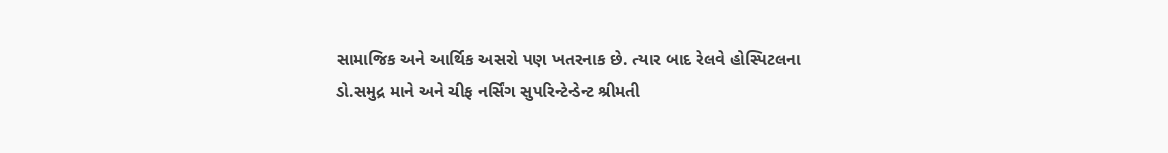સામાજિક અને આર્થિક અસરો પણ ખતરનાક છે. ત્યાર બાદ રેલવે હોસ્પિટલના ડો.સમુદ્ર માને અને ચીફ નર્સિંગ સુપરિન્ટેન્ડેન્ટ શ્રીમતી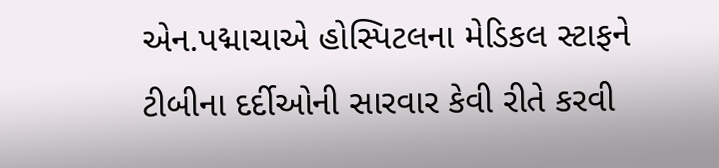એન.પદ્માચાએ હોસ્પિટલના મેડિકલ સ્ટાફને ટીબીના દર્દીઓની સારવાર કેવી રીતે કરવી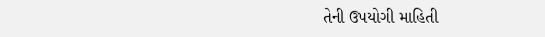તેની ઉપયોગી માહિતી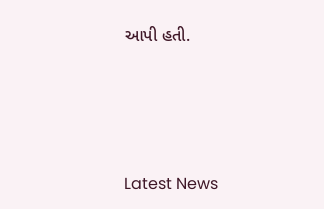આપી હતી.






Latest News